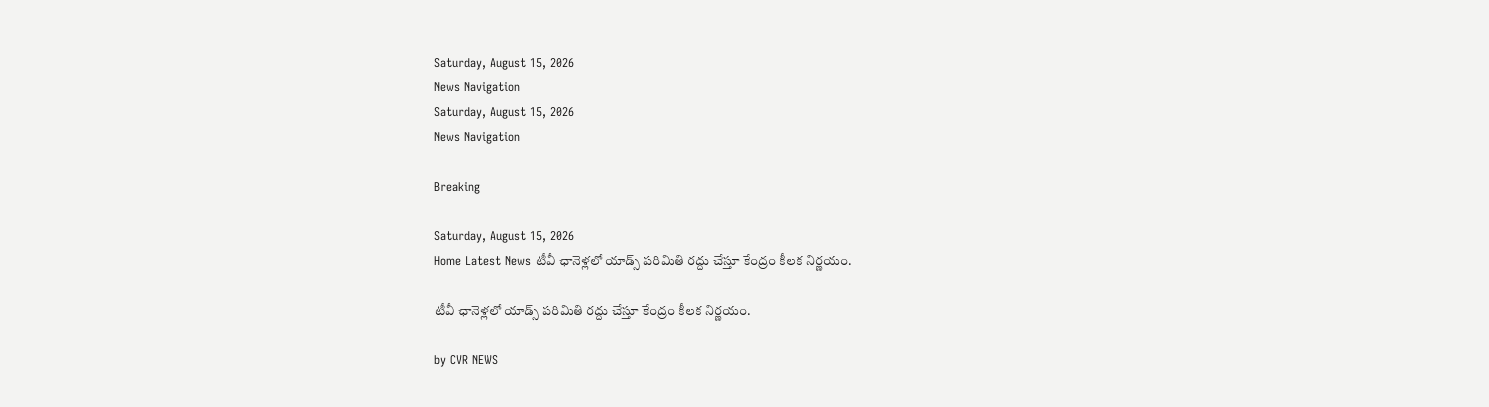Saturday, August 15, 2026
News Navigation
Saturday, August 15, 2026
News Navigation

Breaking

Saturday, August 15, 2026
Home Latest News టీవీ ఛానెళ్లలో యాడ్స్ పరిమితి రద్దు చేస్తూ కేంద్రం కీలక నిర్ణయం.

టీవీ ఛానెళ్లలో యాడ్స్ పరిమితి రద్దు చేస్తూ కేంద్రం కీలక నిర్ణయం.

by CVR NEWS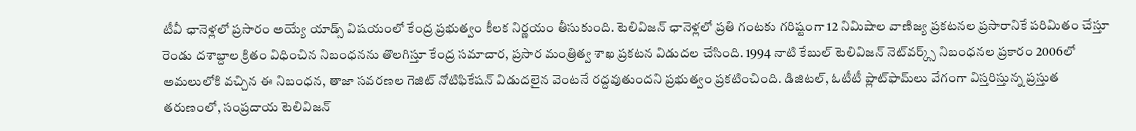టీవీ ఛానెళ్లలో ప్రసారం అయ్యే యాడ్స్ విషయంలో కేంద్ర ప్రభుత్వం కీలక నిర్ణయం తీసుకుంది. టెలివిజన్ ఛానెళ్లలో ప్రతి గంటకు గరిష్టంగా 12 నిమిషాల వాణిజ్య ప్రకటనల ప్రసారానికే పరిమితం చేస్తూ రెండు దశాబ్దాల క్రితం విధించిన నిబంధనను తొలగిస్తూ కేంద్ర సమాచార, ప్రసార మంత్రిత్వ శాఖ ప్రకటన విడుదల చేసింది. 1994 నాటి కేబుల్ టెలివిజన్ నెట్‌వర్క్స్ నిబంధనల ప్రకారం 2006లో అమలులోకి వచ్చిన ఈ నిబంధన, తాజా సవరణల గెజిట్ నోటిఫికేషన్ విడుదలైన వెంటనే రద్దవుతుందని ప్రభుత్వం ప్రకటించింది. డిజిటల్, ఓటీటీ ప్లాట్‌ఫామ్‌లు వేగంగా విస్తరిస్తున్న ప్రస్తుత తరుణంలో, సంప్రదాయ టెలివిజన్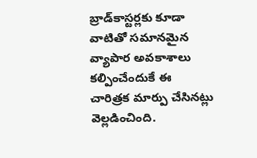బ్రాడ్‌కాస్టర్లకు కూడా వాటితో సమానమైన వ్యాపార అవకాశాలు కల్పించేందుకే ఈ చారిత్రక మార్పు చేసినట్లు వెల్లడించింది.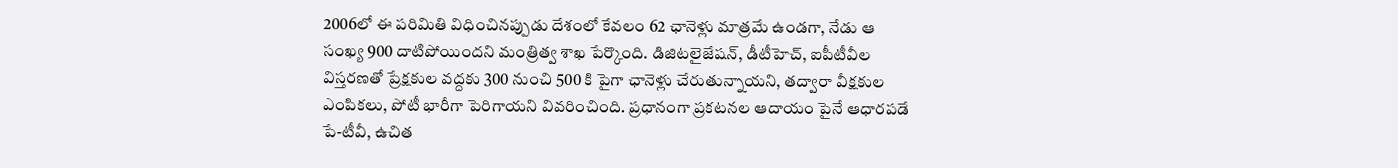2006లో ఈ పరిమితి విధించినప్పుడు దేశంలో కేవలం 62 ఛానెళ్లు మాత్రమే ఉండగా, నేడు ఆ సంఖ్య 900 దాటిపోయిందని మంత్రిత్వ శాఖ పేర్కొంది. డిజిటలైజేషన్, డీటీహెచ్, ఐపీటీవీల విస్తరణతో ప్రేక్షకుల వద్దకు 300 నుంచి 500 కి పైగా ఛానెళ్లు చేరుతున్నాయని, తద్వారా వీక్షకుల ఎంపికలు, పోటీ భారీగా పెరిగాయని వివరించింది. ప్రధానంగా ప్రకటనల ఆదాయం పైనే ఆధారపడే పే-టీవీ, ఉచిత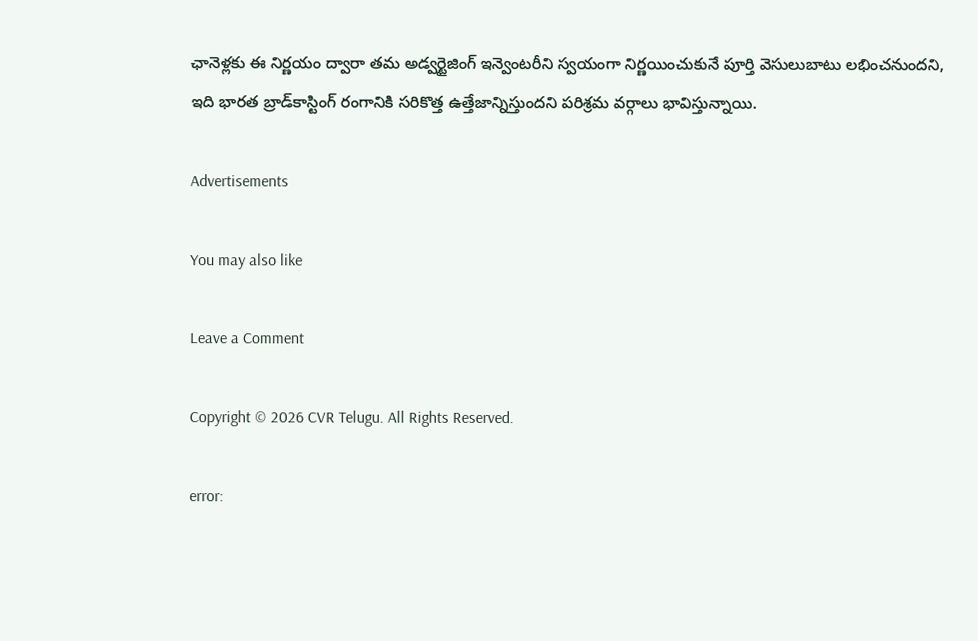ఛానెళ్లకు ఈ నిర్ణయం ద్వారా తమ అడ్వర్టైజింగ్ ఇన్వెంటరీని స్వయంగా నిర్ణయించుకునే పూర్తి వెసులుబాటు లభించనుందని, ఇది భారత బ్రాడ్‌కాస్టింగ్ రంగానికి సరికొత్త ఉత్తేజాన్నిస్తుందని పరిశ్రమ వర్గాలు భావిస్తున్నాయి.

Advertisements

You may also like

Leave a Comment

Copyright © 2026 CVR Telugu. All Rights Reserved.

error: